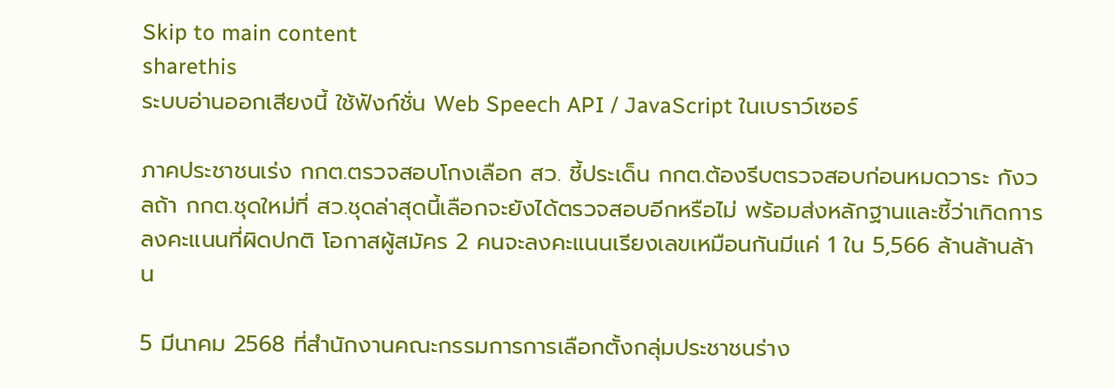Skip to main content
sharethis
ระบบอ่านออกเสียงนี้ ใช้ฟังก์ชั่น Web Speech API / JavaScript ในเบราว์เซอร์

ภาคประชาชนเร่ง กกต.ตรวจสอบโกงเลือก สว. ชี้ประเด็น กกต.ต้องรีบตรวจสอบก่อนหมดวาระ กังวลถ้า กกต.ชุดใหม่ที่ สว.ชุดล่าสุดนี้เลือกจะยังได้ตรวจสอบอีกหรือไม่ พร้อมส่งหลักฐานและชี้ว่าเกิดการลงคะแนนที่ผิดปกติ โอกาสผู้สมัคร 2 คนจะลงคะแนนเรียงเลขเหมือนกันมีแค่ 1 ใน 5,566 ล้านล้านล้าน

5 มีนาคม 2568 ที่สำนักงานคณะกรรมการการเลือกตั้งกลุ่มประชาชนร่าง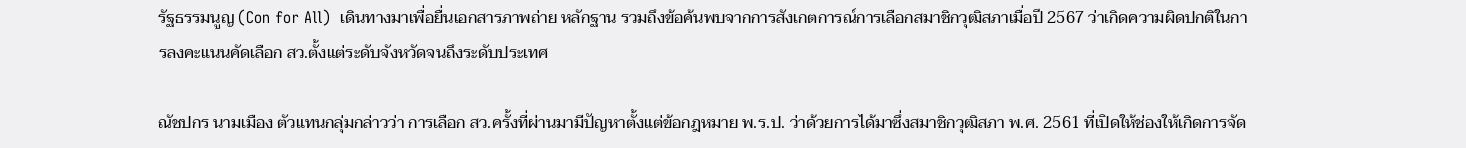รัฐธรรมนูญ (Con for All)  เดินทางมาเพื่อยื่นเอกสารภาพถ่าย หลักฐาน รวมถึงข้อค้นพบจากการสังเกตการณ์การเลือกสมาชิกวุฒิสภาเมื่อปี 2567 ว่าเกิดความผิดปกติในการลงคะแนนคัดเลือก สว.ตั้งแต่ระดับจังหวัดจนถึงระดับประเทศ

ณัชปกร นามเมือง ตัวแทนกลุ่มกล่าวว่า การเลือก สว.ครั้งที่ผ่านมามีปัญหาตั้งแต่ข้อกฎหมาย พ.ร.ป. ว่าด้วยการได้มาซึ่งสมาชิกวุฒิสภา พ.ศ. 2561 ที่เปิดให้ช่องให้เกิดการจัด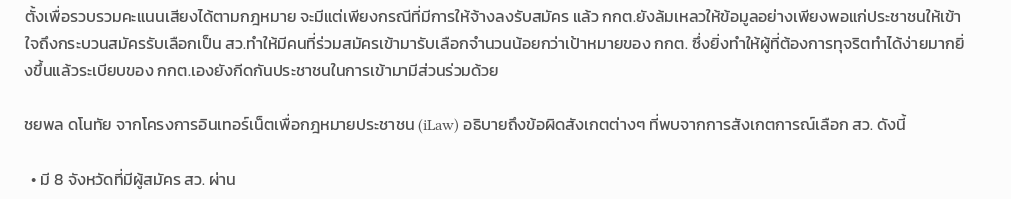ตั้งเพื่อรวบรวมคะแนนเสียงได้ตามกฎหมาย จะมีแต่เพียงกรณีที่มีการให้จ้างลงรับสมัคร แล้ว กกต.ยังล้มเหลวให้ข้อมูลอย่างเพียงพอแก่ประชาชนให้เข้าใจถึงกระบวนสมัครรับเลือกเป็น สว.ทำให้มีคนที่ร่วมสมัครเข้ามารับเลือกจำนวนน้อยกว่าเป้าหมายของ กกต. ซึ่งยิ่งทำให้ผู้ที่ต้องการทุจริตทำได้ง่ายมากยิ่งขึ้นแล้วระเบียบของ กกต.เองยังกีดกันประชาชนในการเข้ามามีส่วนร่วมด้วย

ชยพล ดโนทัย จากโครงการอินเทอร์เน็ตเพื่อกฎหมายประชาชน (iLaw) อธิบายถึงข้อผิดสังเกตต่างๆ ที่พบจากการสังเกตการณ์เลือก สว. ดังนี้

  • มี 8 จังหวัดที่มีผู้สมัคร สว. ผ่าน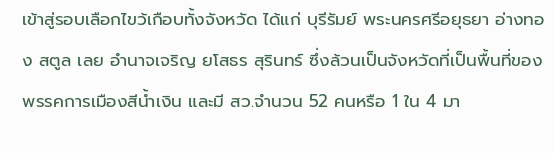เข้าสู่รอบเลือกไขว้เกือบทั้งจังหวัด ได้แก่ บุรีรัมย์ พระนครศรีอยุธยา อ่างทอง สตูล เลย อำนาจเจริญ ยโสธร สุรินทร์ ซึ่งล้วนเป็นจังหวัดที่เป็นพื้นที่ของพรรคการเมืองสีน้ำเงิน และมี สว.จำนวน 52 คนหรือ 1 ใน 4 มา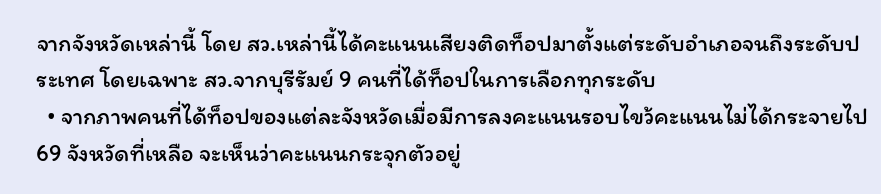จากจังหวัดเหล่านี้ โดย สว.เหล่านี้ได้คะแนนเสียงติดท็อปมาตั้งแต่ระดับอำเภอจนถึงระดับประเทศ โดยเฉพาะ สว.จากบุรีรัมย์ 9 คนที่ได้ท็อปในการเลือกทุกระดับ
  • จากภาพคนที่ได้ท็อปของแต่ละจังหวัดเมื่อมีการลงคะแนนรอบไขว้คะแนนไม่ได้กระจายไป 69 จังหวัดที่เหลือ จะเห็นว่าคะแนนกระจุกตัวอยู่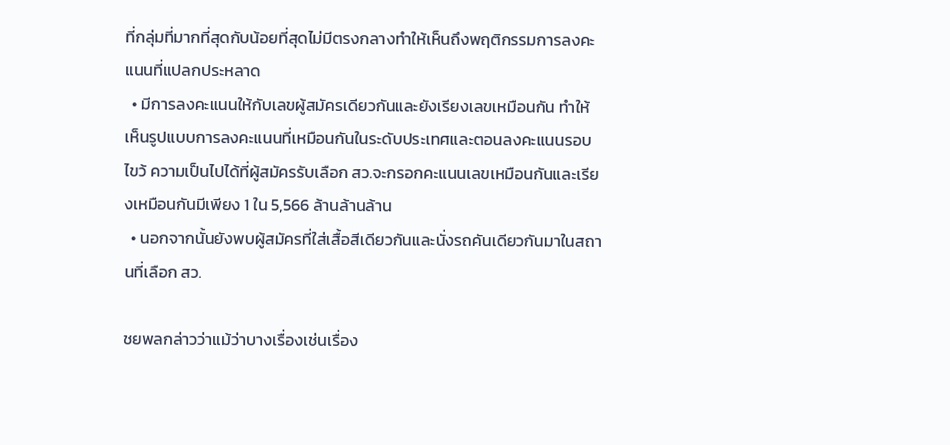ที่กลุ่มที่มากที่สุดกับน้อยที่สุดไม่มีตรงกลางทำให้เห็นถึงพฤติกรรมการลงคะแนนที่แปลกประหลาด
  • มีการลงคะแนนให้กับเลขผู้สมัครเดียวกันและยังเรียงเลขเหมือนกัน ทำให้เห็นรูปแบบการลงคะแนนที่เหมือนกันในระดับประเทศและตอนลงคะแนนรอบไขว้ ความเป็นไปได้ที่ผู้สมัครรับเลือก สว.จะกรอกคะแนนเลขเหมือนกันและเรียงเหมือนกันมีเพียง 1 ใน 5,566 ล้านล้านล้าน
  • นอกจากนั้นยังพบผู้สมัครที่ใส่เสื้อสีเดียวกันและนั่งรถคันเดียวกันมาในสถานที่เลือก สว.

ชยพลกล่าวว่าแม้ว่าบางเรื่องเช่นเรื่อง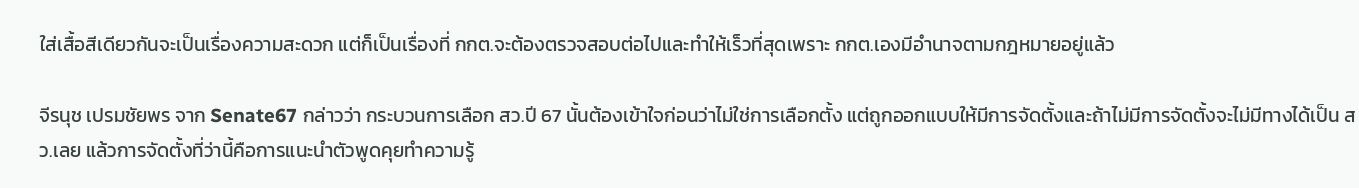ใส่เสื้อสีเดียวกันจะเป็นเรื่องความสะดวก แต่ก็เป็นเรื่องที่ กกต.จะต้องตรวจสอบต่อไปและทำให้เร็วที่สุดเพราะ กกต.เองมีอำนาจตามกฎหมายอยู่แล้ว

จีรนุช เปรมชัยพร จาก Senate67 กล่าวว่า กระบวนการเลือก สว.ปี 67 นั้นต้องเข้าใจก่อนว่าไม่ใช่การเลือกตั้ง แต่ถูกออกแบบให้มีการจัดตั้งและถ้าไม่มีการจัดตั้งจะไม่มีทางได้เป็น สว.เลย แล้วการจัดตั้งที่ว่านี้คือการแนะนำตัวพูดคุยทำความรู้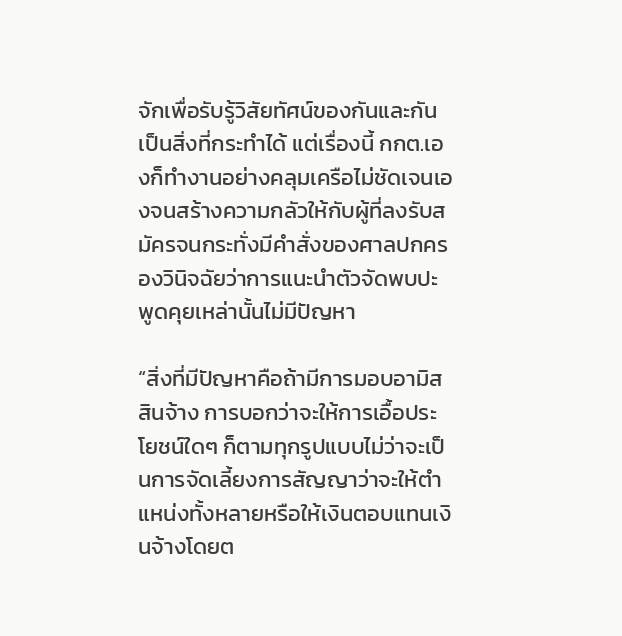จักเพื่อรับรู้วิสัยทัศน์ของกันและกันเป็นสิ่งที่กระทำได้ แต่เรื่องนี้ กกต.เองก็ทำงานอย่างคลุมเครือไม่ชัดเจนเองจนสร้างความกลัวให้กับผู้ที่ลงรับสมัครจนกระทั่งมีคำสั่งของศาลปกครองวินิจฉัยว่าการแนะนำตัวจัดพบปะพูดคุยเหล่านั้นไม่มีปัญหา

“สิ่งที่มีปัญหาคือถ้ามีการมอบอามิสสินจ้าง การบอกว่าจะให้การเอื้อประโยชน์ใดๆ ก็ตามทุกรูปแบบไม่ว่าจะเป็นการจัดเลี้ยงการสัญญาว่าจะให้ตำแหน่งทั้งหลายหรือให้เงินตอบแทนเงินจ้างโดยต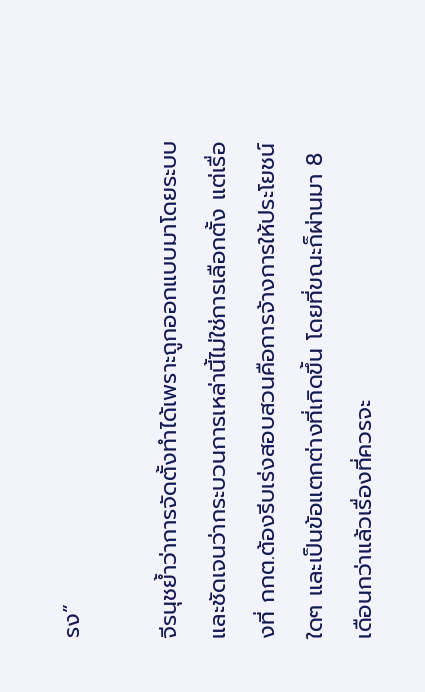รง”

จีรนุชย้ำว่าการจัดตั้งทำได้เพราะถูกออกแบบมาโดยระบบและชัดเจนว่ากระบวนการเหล่านี้ไม่ใช่การเลือกตั้ง แต่เรื่องที่ กกต.ต้องรีบเร่งสอบสวนคือการจ้างการให้ประโยชน์ใดๆ และเป็นข้อแตกต่างที่เกิดขึ้น โดยที่ขณะก็ผ่านมา 8 เดือนกว่าแล้วเรื่องที่ควรจะ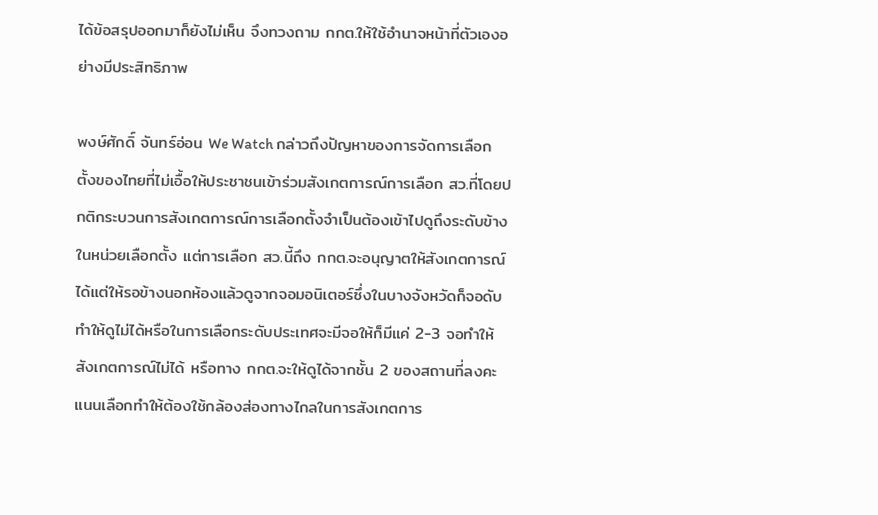ได้ข้อสรุปออกมาก็ยังไม่เห็น จึงทวงถาม กกต.ให้ใช้อำนาจหน้าที่ตัวเองอย่างมีประสิทธิภาพ

พงษ์ศักดิ์ จันทร์อ่อน We Watch กล่าวถึงปัญหาของการจัดการเลือกตั้งของไทยที่ไม่เอื้อให้ประชาชนเข้าร่วมสังเกตการณ์การเลือก สว.ที่โดยปกติกระบวนการสังเกตการณ์การเลือกตั้งจำเป็นต้องเข้าไปดูถึงระดับข้างในหน่วยเลือกตั้ง แต่การเลือก สว.นี้ถึง กกต.จะอนุญาตให้สังเกตการณ์ได้แต่ให้รอข้างนอกห้องแล้วดูจากจอมอนิเตอร์ซึ่งในบางจังหวัดก็จอดับทำให้ดูไม่ได้หรือในการเลือกระดับประเทศจะมีจอให้ก็มีแค่ 2-3 จอทำให้สังเกตการณ์ไม่ได้ หรือทาง กกต.จะให้ดูได้จากชั้น 2 ของสถานที่ลงคะแนนเลือกทำให้ต้องใช้กล้องส่องทางไกลในการสังเกตการ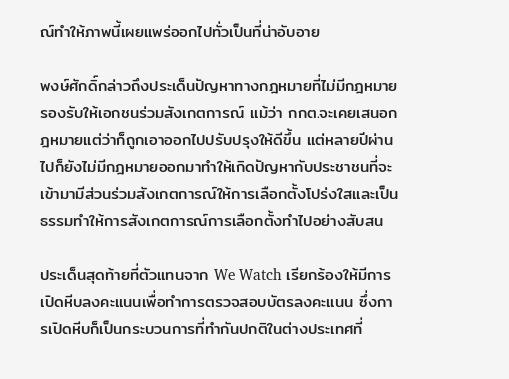ณ์ทำให้ภาพนี้เผยแพร่ออกไปทั่วเป็นที่น่าอับอาย

พงษ์ศักดิ์กล่าวถึงประเด็นปัญหาทางกฎหมายที่ไม่มีกฎหมายรองรับให้เอกชนร่วมสังเกตการณ์ แม้ว่า กกต.จะเคยเสนอกฎหมายแต่ว่าก็ถูกเอาออกไปปรับปรุงให้ดีขึ้น แต่หลายปีผ่านไปก็ยังไม่มีกฎหมายออกมาทำให้เกิดปัญหากับประชาชนที่จะเข้ามามีส่วนร่วมสังเกตการณ์ให้การเลือกตั้งโปร่งใสและเป็นธรรมทำให้การสังเกตการณ์การเลือกตั้งทำไปอย่างสับสน

ประเด็นสุดท้ายที่ตัวแทนจาก We Watch เรียกร้องให้มีการเปิดหีบลงคะแนนเพื่อทำการตรวจสอบบัตรลงคะแนน ซึ่งการเปิดหีบก็เป็นกระบวนการที่ทำกันปกติในต่างประเทศที่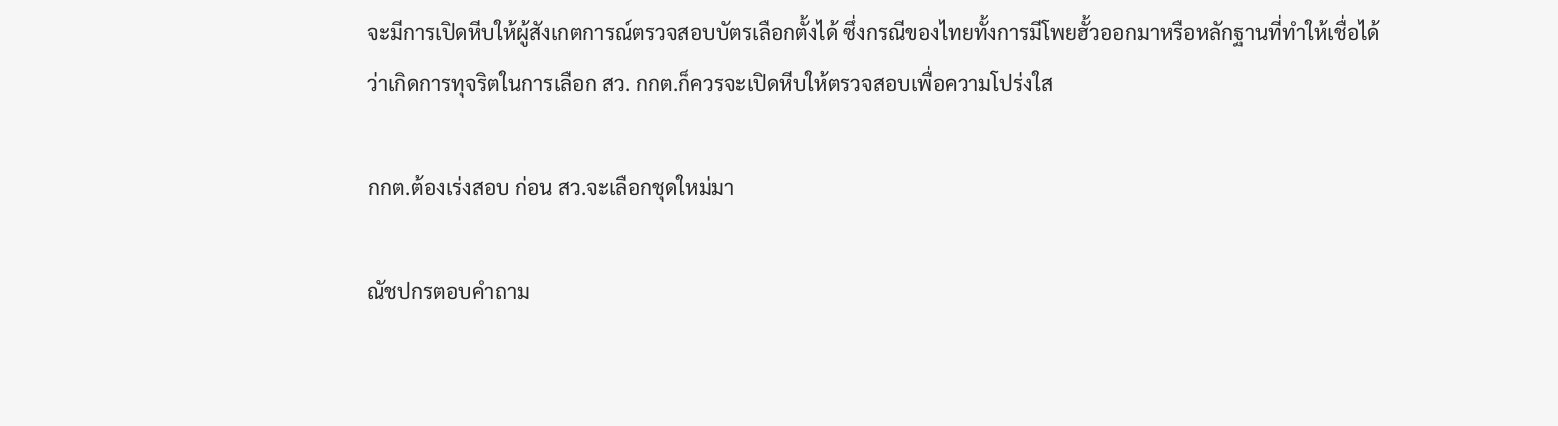จะมีการเปิดหีบให้ผู้สังเกตการณ์ตรวจสอบบัตรเลือกตั้งได้ ซึ่งกรณีของไทยทั้งการมีโพยฮั้วออกมาหรือหลักฐานที่ทำให้เชื่อได้ว่าเกิดการทุจริตในการเลือก สว. กกต.ก็ควรจะเปิดหีบให้ตรวจสอบเพื่อความโปร่งใส

กกต.ต้องเร่งสอบ ก่อน สว.จะเลือกชุดใหม่มา

ณัชปกรตอบคำถาม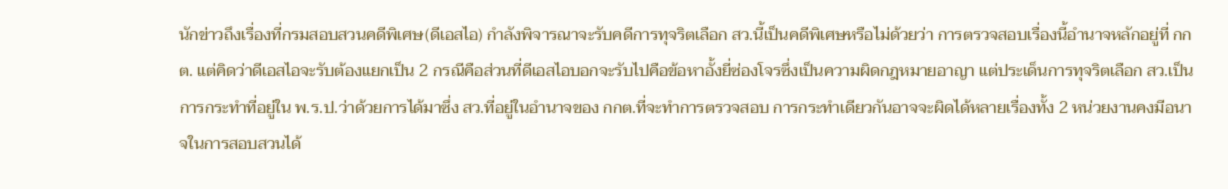นักข่าวถึงเรื่องที่กรมสอบสวนคดีพิเศษ(ดีเอสไอ) กำลังพิจารณาจะรับคดีการทุจริตเลือก สว.นี้เป็นคดีพิเศษหรือไม่ด้วยว่า การตรวจสอบเรื่องนี้อำนาจหลักอยู่ที่ กกต. แต่คิดว่าดีเอสไอจะรับต้องแยกเป็น 2 กรณีคือส่วนที่ดีเอสไอบอกจะรับไปคือข้อหาอั้งยี่ซ่องโจรซึ่งเป็นความผิดกฎหมายอาญา แต่ประเด็นการทุจริตเลือก สว.เป็นการกระทำที่อยู่ใน พ.ร.ป.ว่าด้วยการได้มาซึ่ง สว.ที่อยู่ในอำนาจของ กกต.ที่จะทำการตรวจสอบ การกระทำเดียวกันอาจจะผิดได้หลายเรื่องทั้ง 2 หน่วยงานคงมีอนาจในการสอบสวนได้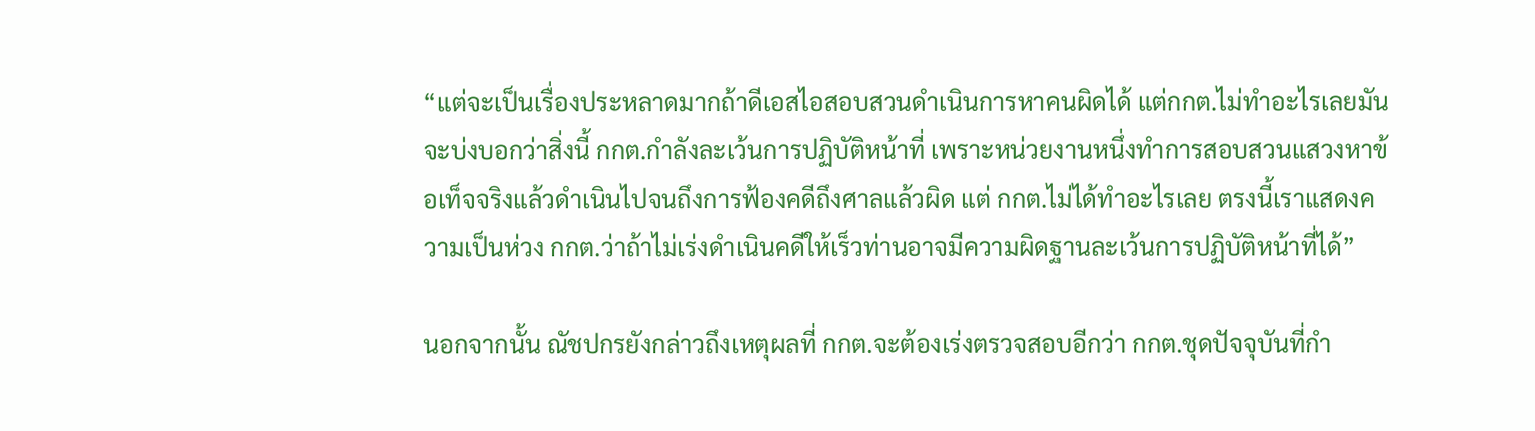“แต่จะเป็นเรื่องประหลาดมากถ้าดีเอสไอสอบสวนดำเนินการหาคนผิดได้ แต่กกต.ไม่ทำอะไรเลยมันจะบ่งบอกว่าสิ่งนี้ กกต.กำลังละเว้นการปฏิบัติหน้าที่ เพราะหน่วยงานหนึ่งทำการสอบสวนแสวงหาข้อเท็จจริงแล้วดำเนินไปจนถึงการฟ้องคดีถึงศาลแล้วผิด แต่ กกต.ไม่ได้ทำอะไรเลย ตรงนี้เราแสดงความเป็นห่วง กกต.ว่าถ้าไม่เร่งดำเนินคดีให้เร็วท่านอาจมีความผิดฐานละเว้นการปฏิบัติหน้าที่ได้”

นอกจากนั้น ณัชปกรยังกล่าวถึงเหตุผลที่ กกต.จะต้องเร่งตรวจสอบอีกว่า กกต.ชุดปัจจุบันที่กำ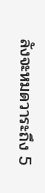ลังจะหมดวาระถึง 5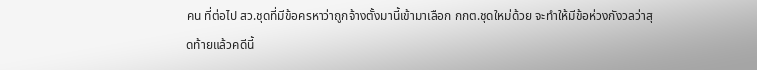คน ที่ต่อไป สว.ชุดที่มีข้อครหาว่าถูกจ้างตั้งมานี้เข้ามาเลือก กกต.ชุดใหม่ด้วย จะทำให้มีข้อห่วงกังวลว่าสุดท้ายแล้วคดีนี้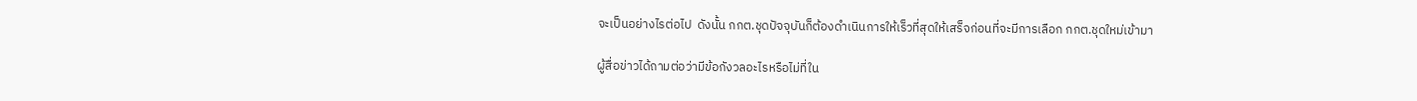จะเป็นอย่างไรต่อไป  ดังนั้น กกต.ชุดปัจจุบันก็ต้องดำเนินการให้เร็วที่สุดให้เสร็จก่อนที่จะมีการเลือก กกต.ชุดใหม่เข้ามา

ผู้สื่อข่าวได้ถามต่อว่ามีข้อกังวลอะไรหรือไม่ที่ใน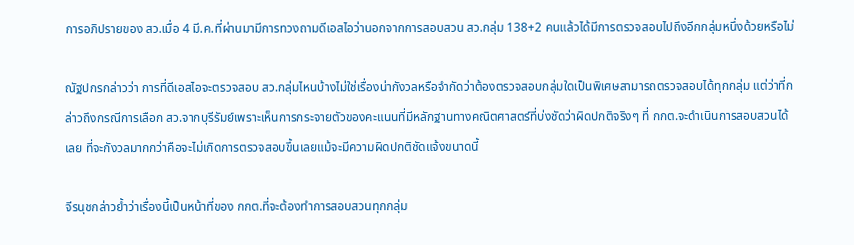การอภิปรายของ สว.เมื่อ 4 มี.ค.ที่ผ่านมามีการทวงถามดีเอสไอว่านอกจากการสอบสวน สว.กลุ่ม 138+2 คนแล้วได้มีการตรวจสอบไปถึงอีกกลุ่มหนึ่งด้วยหรือไม่

ณัฐปกรกล่าวว่า การที่ดีเอสไอจะตรวจสอบ สว.กลุ่มไหนบ้างไม่ใช่เรื่องน่ากังวลหรือจำกัดว่าต้องตรวจสอบกลุ่มใดเป็นพิเศษสามารถตรวจสอบได้ทุกกลุ่ม แต่ว่าที่กล่าวถึงกรณีการเลือก สว.จากบุรีรัมย์เพราะเห็นการกระจายตัวของคะแนนที่มีหลักฐานทางคณิตศาสตร์ที่บ่งชัดว่าผิดปกติจริงๆ ที่ กกต.จะดำเนินการสอบสวนได้เลย ที่จะกังวลมากกว่าคือจะไม่เกิดการตรวจสอบขึ้นเลยแม้จะมีความผิดปกติชัดแจ้งขนาดนี้

จีรนุชกล่าวย้ำว่าเรื่องนี้เป็นหน้าที่ของ กกต.ที่จะต้องทำการสอบสวนทุกกลุ่ม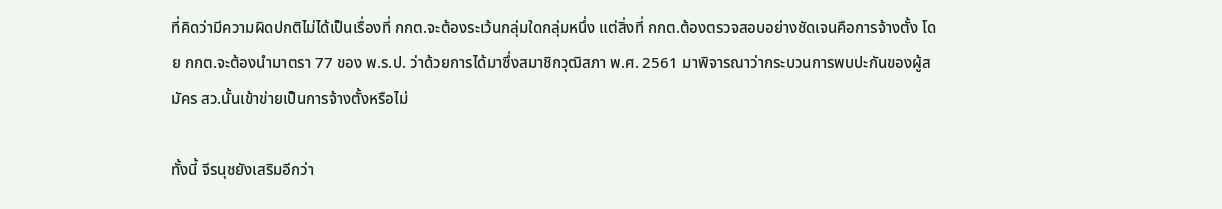ที่คิดว่ามีความผิดปกติไม่ได้เป็นเรื่องที่ กกต.จะต้องระเว้นกลุ่มใดกลุ่มหนึ่ง แต่สิ่งที่ กกต.ต้องตรวจสอบอย่างชัดเจนคือการจ้างตั้ง โดย กกต.จะต้องนำมาตรา 77 ของ พ.ร.ป. ว่าด้วยการได้มาซึ่งสมาชิกวุฒิสภา พ.ศ. 2561 มาพิจารณาว่ากระบวนการพบปะกันของผู้สมัคร สว.นั้นเข้าข่ายเป็นการจ้างตั้งหรือไม่

ทั้งนี้ จีรนุชยังเสริมอีกว่า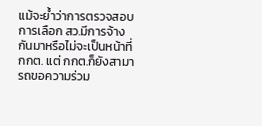แม้จะย้ำว่าการตรวจสอบการเลือก สว.มีการจ้างกันมาหรือไม่จะเป็นหน้าที่ กกต. แต่ กกต.ก็ยังสามารถขอความร่วม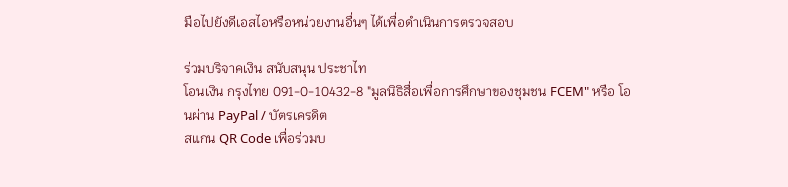มือไปยังดีเอสไอหรือหน่วยงานอื่นๆ ได้เพื่อดำเนินการตรวจสอบ

ร่วมบริจาคเงิน สนับสนุน ประชาไท
โอนเงิน กรุงไทย 091-0-10432-8 "มูลนิธิสื่อเพื่อการศึกษาของชุมชน FCEM" หรือ โอนผ่าน PayPal / บัตรเครดิต
สแกน QR Code เพื่อร่วมบ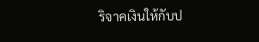ริจาคเงินให้กับป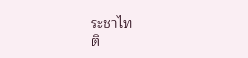ระชาไท
ติ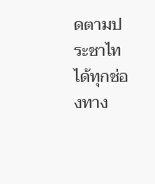ดตามประชาไท ได้ทุกช่องทาง